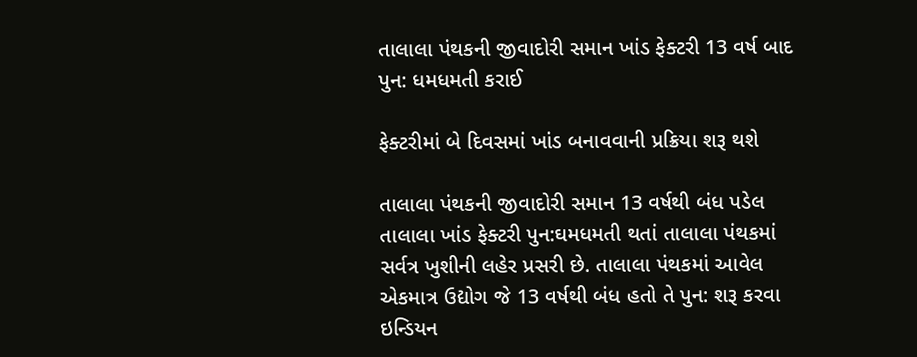તાલાલા પંથકની જીવાદોરી સમાન ખાંડ ફેક્ટરી 13 વર્ષ બાદ પુન: ધમધમતી કરાઈ

ફેક્ટરીમાં બે દિવસમાં ખાંડ બનાવવાની પ્રક્રિયા શરૂ થશે

તાલાલા પંથકની જીવાદોરી સમાન 13 વર્ષથી બંધ પડેલ તાલાલા ખાંડ ફેક્ટરી પુન:ઘમધમતી થતાં તાલાલા પંથકમાં સર્વત્ર ખુશીની લહેર પ્રસરી છે. તાલાલા પંથકમાં આવેલ એકમાત્ર ઉદ્યોગ જે 13 વર્ષથી બંધ હતો તે પુન: શરૂ કરવા ઇન્ડિયન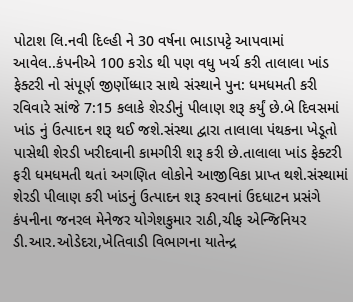પોટાશ લિ.નવી દિલ્હી ને 30 વર્ષના ભાડાપટ્ટે આપવામાં આવેલ..કંપનીએ 100 કરોડ થી પણ વધુ ખર્ચ કરી તાલાલા ખાંડ ફેક્ટરી નો સંપૂર્ણ જીર્ણોધ્ધાર સાથે સંસ્થાને પુન: ધમધમતી કરી રવિવારે સાંજે 7:15 કલાકે શેરડીનું પીલાણ શરૂ કર્યું છે.બે દિવસમાં ખાંડ નું ઉત્પાદન શરૂ થઈ જશે.સંસ્થા દ્વારા તાલાલા પંથકના ખેડૂતો પાસેથી શેરડી ખરીદવાની કામગીરી શરૂ કરી છે.તાલાલા ખાંડ ફેક્ટરી ફરી ધમધમતી થતાં અગણિત લોકોને આજીવિકા પ્રાપ્ત થશે.સંસ્થામાં શેરડી પીલાણ કરી ખાંડનું ઉત્પાદન શરૂ કરવાનાં ઉદધાટન પ્રસંગે કંપનીના જનરલ મેનેજર યોગેશકુમાર રાઠી,ચીફ એન્જિનિયર ડી.આર.ઓડેદરા,ખેતિવાડી વિભાગના યાતેન્દ્ર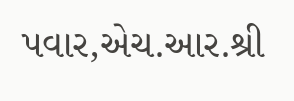પવાર,એચ.આર.શ્રી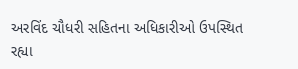અરવિંદ ચૌધરી સહિતના અધિકારીઓ ઉપસ્થિત રહ્યા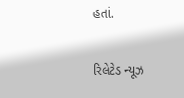હતાં.

રિલેટેડ ન્યૂઝ